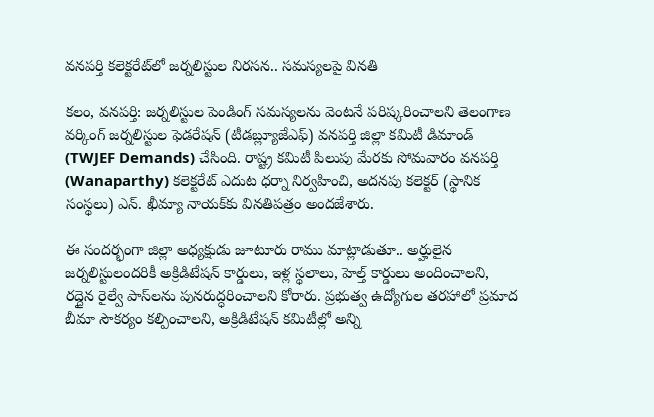వనపర్తి కలెక్టరేట్‌లో జర్నలిస్టుల నిరసన.. సమస్యలపై వినతి

కలం, వనపర్తి: జర్నలిస్టుల పెండింగ్ సమస్యలను వెంటనే పరిష్కరించాలని తెలంగాణ వర్కింగ్ జర్నలిస్టుల ఫెడరేషన్ (టీడబ్ల్యూజేఎఫ్) వనపర్తి జిల్లా కమిటీ డిమాండ్ (TWJEF Demands) చేసింది. రాష్ట్ర కమిటీ పిలుపు మేరకు సోమవారం వనపర్తి (Wanaparthy) కలెక్టరేట్ ఎదుట ధర్నా నిర్వహించి, అదనపు కలెక్టర్ (స్థానిక సంస్థలు) ఎన్. ఖీమ్యా నాయక్‌కు వినతిపత్రం అందజేశారు.

ఈ సందర్భంగా జిల్లా అధ్యక్షుడు జూటూరు రాము మాట్లాడుతూ.. అర్హులైన జర్నలిస్టులందరికీ అక్రిడిటేషన్ కార్డులు, ఇళ్ల స్థలాలు, హెల్త్ కార్డులు అందించాలని, రద్దైన రైల్వే పాస్‌లను పునరుద్ధరించాలని కోరారు. ప్రభుత్వ ఉద్యోగుల తరహాలో ప్రమాద బీమా సౌకర్యం కల్పించాలని, అక్రిడిటేషన్ కమిటీల్లో అన్ని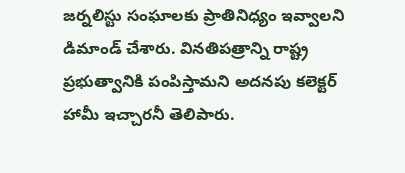జర్నలిస్టు సంఘాలకు ప్రాతినిధ్యం ఇవ్వాలని డిమాండ్ చేశారు. వినతిపత్రాన్ని రాష్ట్ర ప్రభుత్వానికి పంపిస్తామని అదనపు కలెక్టర్ హామీ ఇచ్చారనీ తెలిపారు.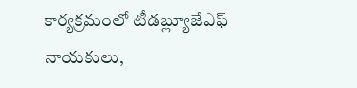కార్యక్రమంలో టీడబ్ల్యూజేఎఫ్ నాయకులు,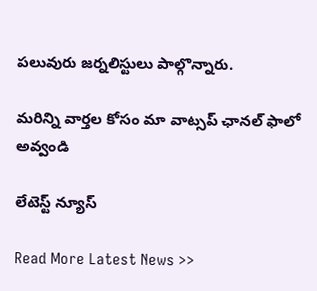పలువురు జర్నలిస్టులు పాల్గొన్నారు.

మ‌రిన్ని వార్త‌ల కోసం మా వాట్స‌ప్ ఛాన‌ల్ ఫాలో అవ్వండి

లేటెస్ట్ న్యూస్‌

Read More Latest News >>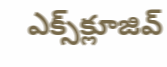ఎక్స్‌క్లూజివ్‌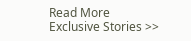Read More Exclusive Stories >>